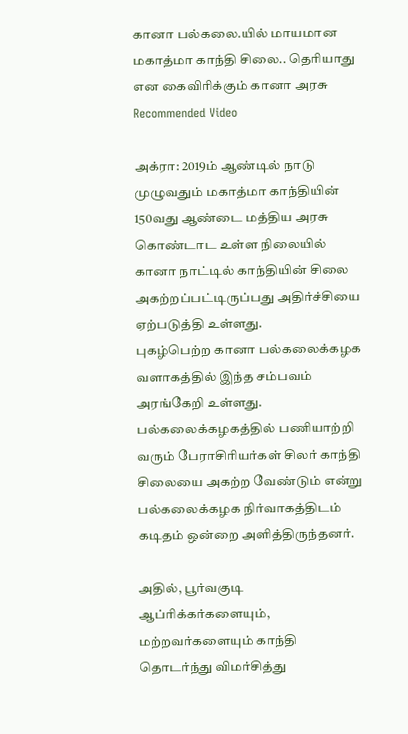கானா பல்கலை.யில் மாயமான மகாத்மா காந்தி சிலை.. தெரியாது என கைவிரிக்கும் கானா அரசு
Recommended Video

அக்ரா: 2019ம் ஆண்டில் நாடு முழுவதும் மகாத்மா காந்தியின் 150வது ஆண்டை மத்திய அரசு கொண்டாட உள்ள நிலையில் கானா நாட்டில் காந்தியின் சிலை அகற்றப்பட்டிருப்பது அதிர்ச்சியை ஏற்படுத்தி உள்ளது.
புகழ்பெற்ற கானா பல்கலைக்கழக வளாகத்தில் இந்த சம்பவம் அரங்கேறி உள்ளது. பல்கலைக்கழகத்தில் பணியாற்றி வரும் பேராசிரியர்கள் சிலர் காந்தி சிலையை அகற்ற வேண்டும் என்று பல்கலைக்கழக நிர்வாகத்திடம் கடிதம் ஒன்றை அளித்திருந்தனர்.

அதில், பூர்வகுடி ஆப்ரிக்கர்களையும், மற்றவர்களையும் காந்தி தொடர்ந்து விமர்சித்து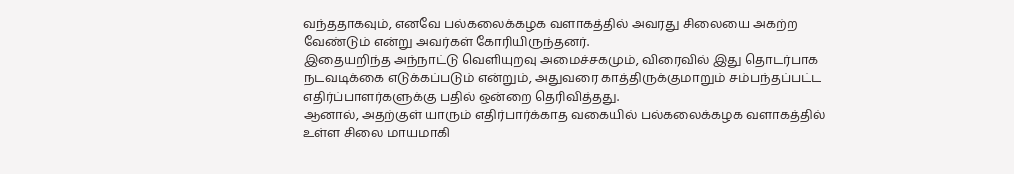வந்ததாகவும், எனவே பல்கலைக்கழக வளாகத்தில் அவரது சிலையை அகற்ற வேண்டும் என்று அவர்கள் கோரியிருந்தனர்.
இதையறிந்த அந்நாட்டு வெளியுறவு அமைச்சகமும், விரைவில் இது தொடர்பாக நடவடிக்கை எடுக்கப்படும் என்றும், அதுவரை காத்திருக்குமாறும் சம்பந்தப்பட்ட எதிர்ப்பாளர்களுக்கு பதில் ஒன்றை தெரிவித்தது.
ஆனால், அதற்குள் யாரும் எதிர்பார்க்காத வகையில் பல்கலைக்கழக வளாகத்தில் உள்ள சிலை மாயமாகி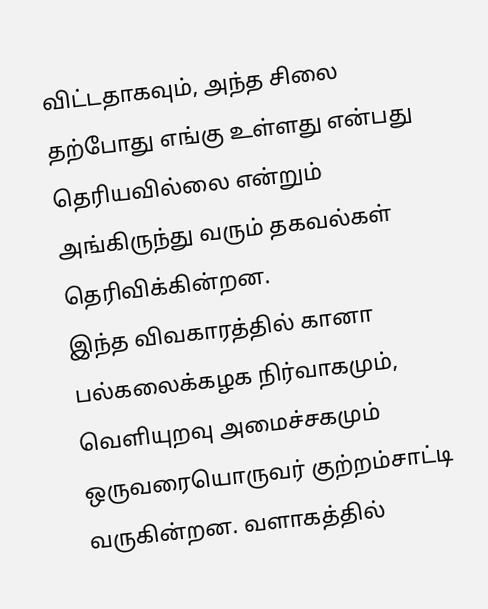விட்டதாகவும், அந்த சிலை தற்போது எங்கு உள்ளது என்பது தெரியவில்லை என்றும் அங்கிருந்து வரும் தகவல்கள் தெரிவிக்கின்றன.
இந்த விவகாரத்தில் கானா பல்கலைக்கழக நிர்வாகமும், வெளியுறவு அமைச்சகமும் ஒருவரையொருவர் குற்றம்சாட்டி
வருகின்றன. வளாகத்தில்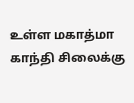உள்ள மகாத்மா காந்தி சிலைக்கு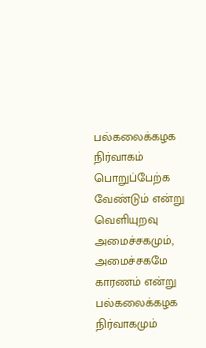பல்கலைக்கழக நிர்வாகம் பொறுப்பேற்க வேண்டும் என்று வெளியுறவு அமைச்சகமும், அமைச்சகமே காரணம் என்று பல்கலைக்கழக நிர்வாகமும்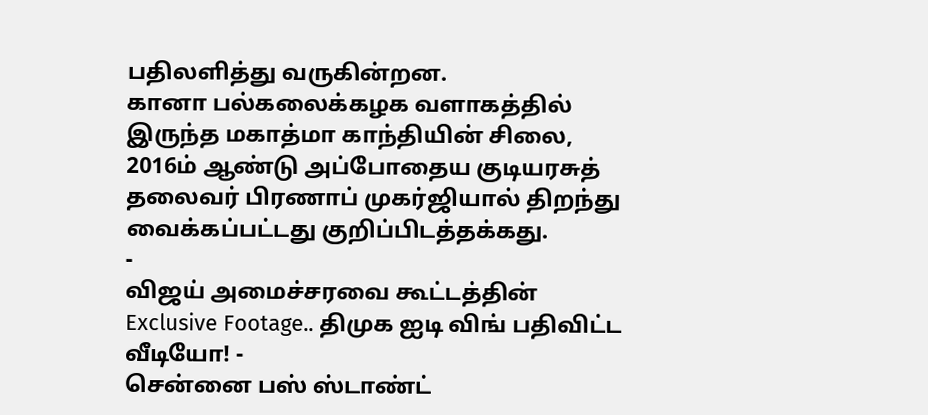பதிலளித்து வருகின்றன.
கானா பல்கலைக்கழக வளாகத்தில் இருந்த மகாத்மா காந்தியின் சிலை, 2016ம் ஆண்டு அப்போதைய குடியரசுத் தலைவர் பிரணாப் முகர்ஜியால் திறந்து வைக்கப்பட்டது குறிப்பிடத்தக்கது.
-
விஜய் அமைச்சரவை கூட்டத்தின் Exclusive Footage.. திமுக ஐடி விங் பதிவிட்ட வீடியோ! -
சென்னை பஸ் ஸ்டாண்ட்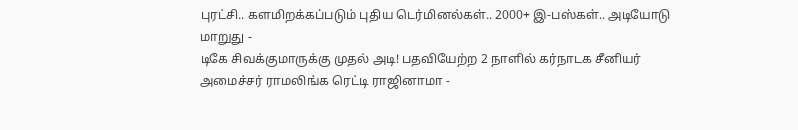புரட்சி.. களமிறக்கப்படும் புதிய டெர்மினல்கள்.. 2000+ இ-பஸ்கள்.. அடியோடு மாறுது -
டிகே சிவக்குமாருக்கு முதல் அடி! பதவியேற்ற 2 நாளில் கர்நாடக சீனியர் அமைச்சர் ராமலிங்க ரெட்டி ராஜினாமா -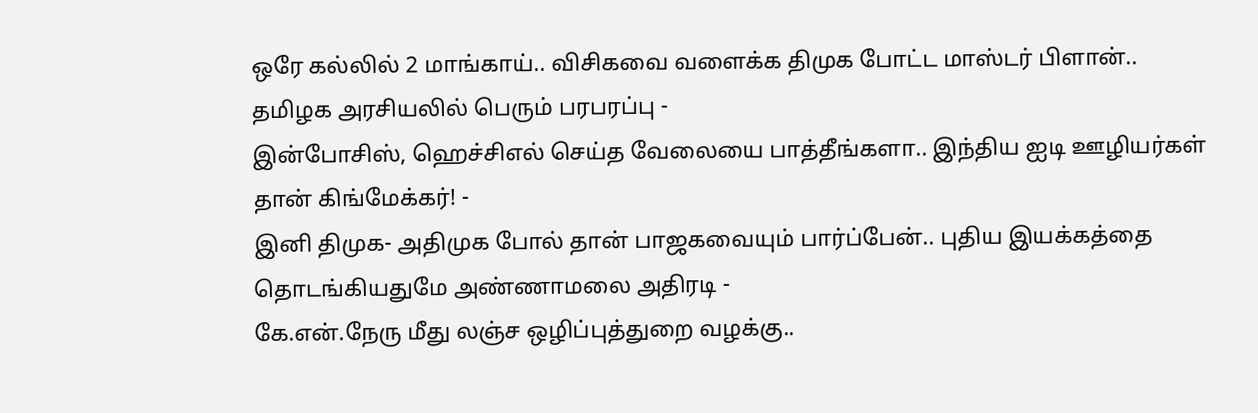ஒரே கல்லில் 2 மாங்காய்.. விசிகவை வளைக்க திமுக போட்ட மாஸ்டர் பிளான்.. தமிழக அரசியலில் பெரும் பரபரப்பு -
இன்போசிஸ், ஹெச்சிஎல் செய்த வேலையை பாத்தீங்களா.. இந்திய ஐடி ஊழியர்கள் தான் கிங்மேக்கர்! -
இனி திமுக- அதிமுக போல் தான் பாஜகவையும் பார்ப்பேன்.. புதிய இயக்கத்தை தொடங்கியதுமே அண்ணாமலை அதிரடி -
கே.என்.நேரு மீது லஞ்ச ஒழிப்புத்துறை வழக்கு..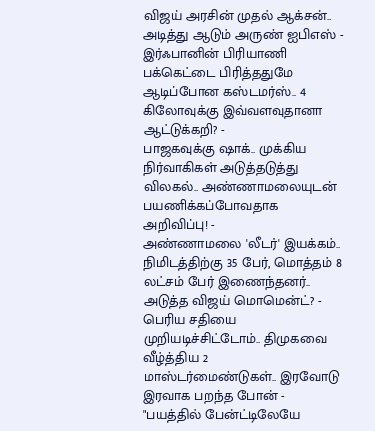விஜய் அரசின் முதல் ஆக்சன்.. அடித்து ஆடும் அருண் ஐபிஎஸ் -
இர்ஃபானின் பிரியாணி பக்கெட்டை பிரித்ததுமே ஆடிப்போன கஸ்டமர்ஸ்.. 4 கிலோவுக்கு இவ்வளவுதானா ஆட்டுக்கறி? -
பாஜகவுக்கு ஷாக்.. முக்கிய நிர்வாகிகள் அடுத்தடுத்து விலகல்.. அண்ணாமலையுடன் பயணிக்கப்போவதாக அறிவிப்பு! -
அண்ணாமலை 'லீடர்' இயக்கம்.. நிமிடத்திற்கு 35 பேர், மொத்தம் 8 லட்சம் பேர் இணைந்தனர்.. அடுத்த விஜய் மொமென்ட்? -
பெரிய சதியை முறியடிச்சிட்டோம்.. திமுகவை வீழ்த்திய 2 மாஸ்டர்மைண்டுகள்.. இரவோடு இரவாக பறந்த போன் -
"பயத்தில் பேன்ட்டிலேயே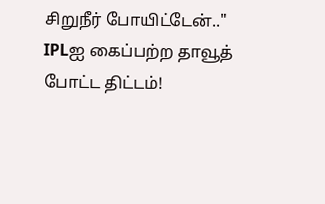சிறுநீர் போயிட்டேன்.." IPLஐ கைப்பற்ற தாவூத் போட்ட திட்டம்!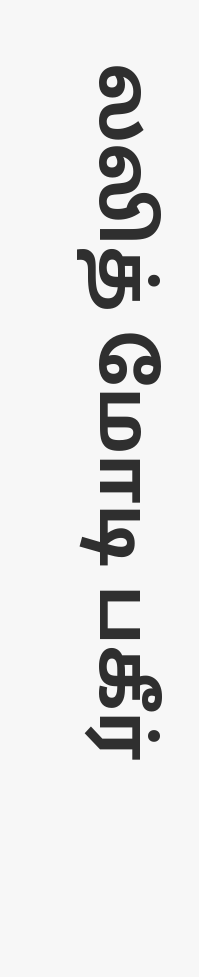லலித் மோடி பகீர்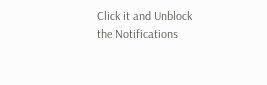Click it and Unblock the Notifications